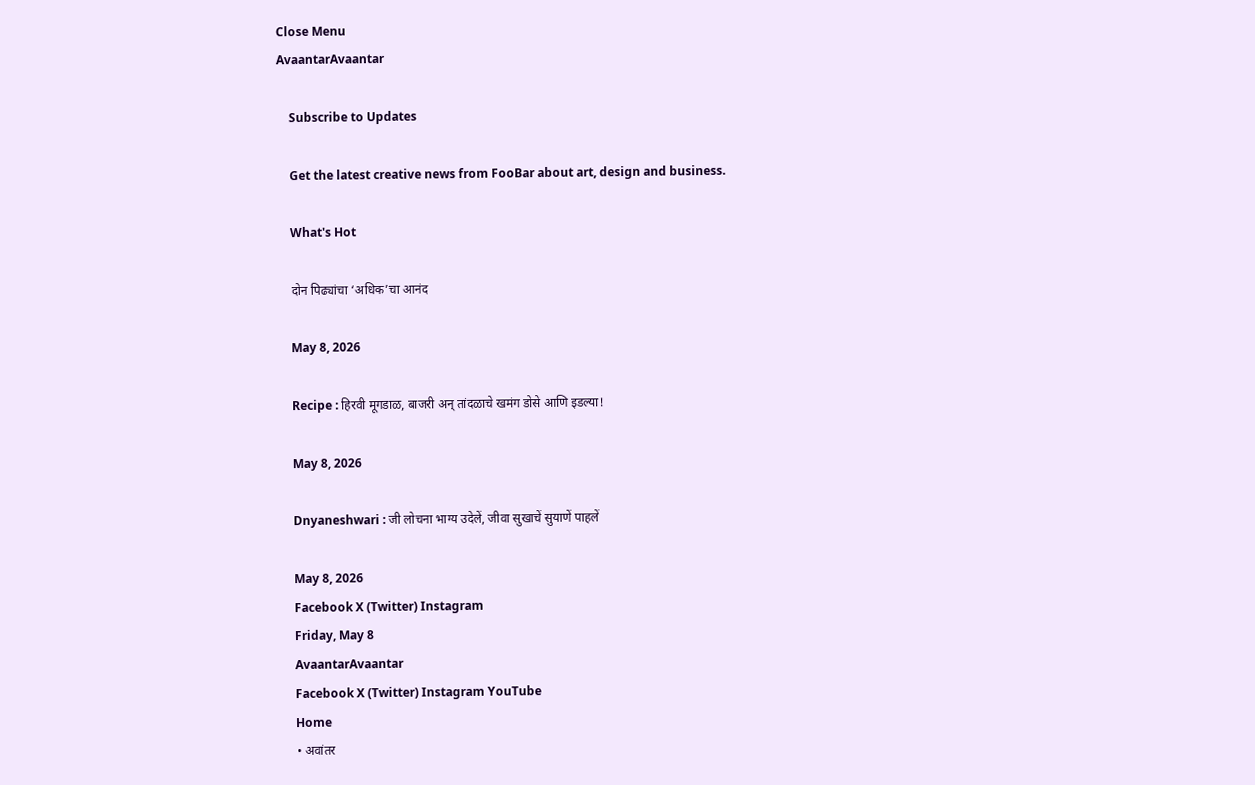Close Menu
AvaantarAvaantar

    Subscribe to Updates

    Get the latest creative news from FooBar about art, design and business.

    What's Hot

    दोन पिढ्यांचा ‘अधिक’चा आनंद

    May 8, 2026

    Recipe : हिरवी मूगडाळ, बाजरी अन् तांदळाचे खमंग डोसे आणि इडल्या!

    May 8, 2026

    Dnyaneshwari : जी लोचना भाग्य उदेलें, जीवा सुखाचें सुयाणें पाहलें

    May 8, 2026
    Facebook X (Twitter) Instagram
    Friday, May 8
    AvaantarAvaantar
    Facebook X (Twitter) Instagram YouTube
    Home
    • अवांतर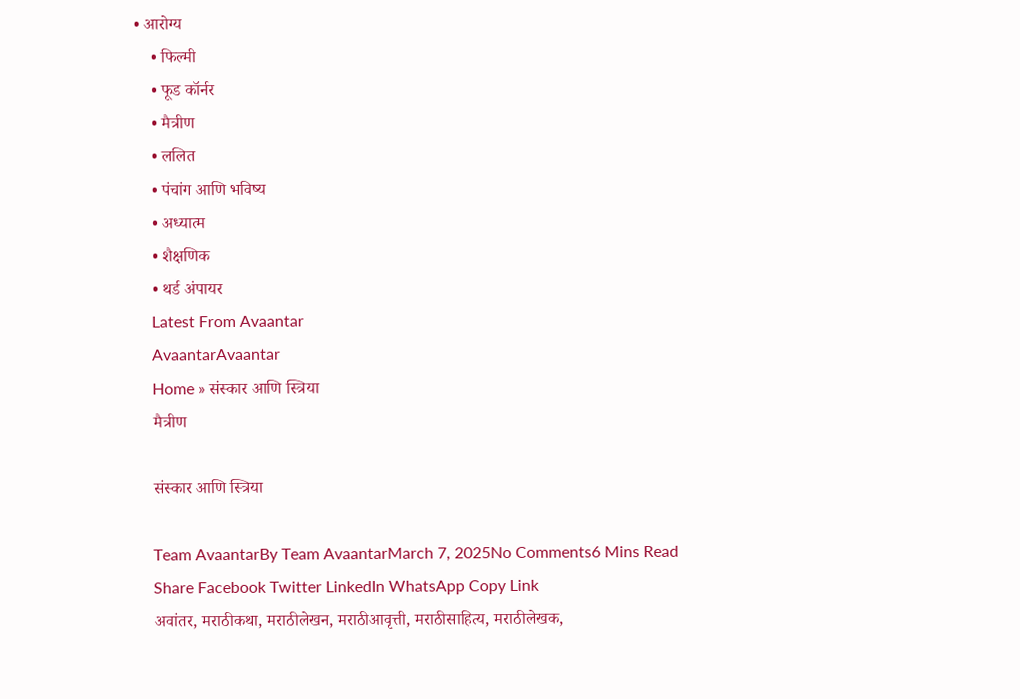• आरोग्य
    • फिल्मी
    • फूड कॉर्नर
    • मैत्रीण
    • ललित
    • पंचांग आणि भविष्य
    • अध्यात्म
    • शैक्षणिक
    • थर्ड अंपायर
    Latest From Avaantar
    AvaantarAvaantar
    Home » संस्कार आणि स्त्रिया
    मैत्रीण

    संस्कार आणि स्त्रिया

    Team AvaantarBy Team AvaantarMarch 7, 2025No Comments6 Mins Read
    Share Facebook Twitter LinkedIn WhatsApp Copy Link
    अवांतर, मराठीकथा, मराठीलेखन, मराठीआवृत्ती, मराठीसाहित्य, मराठीलेखक,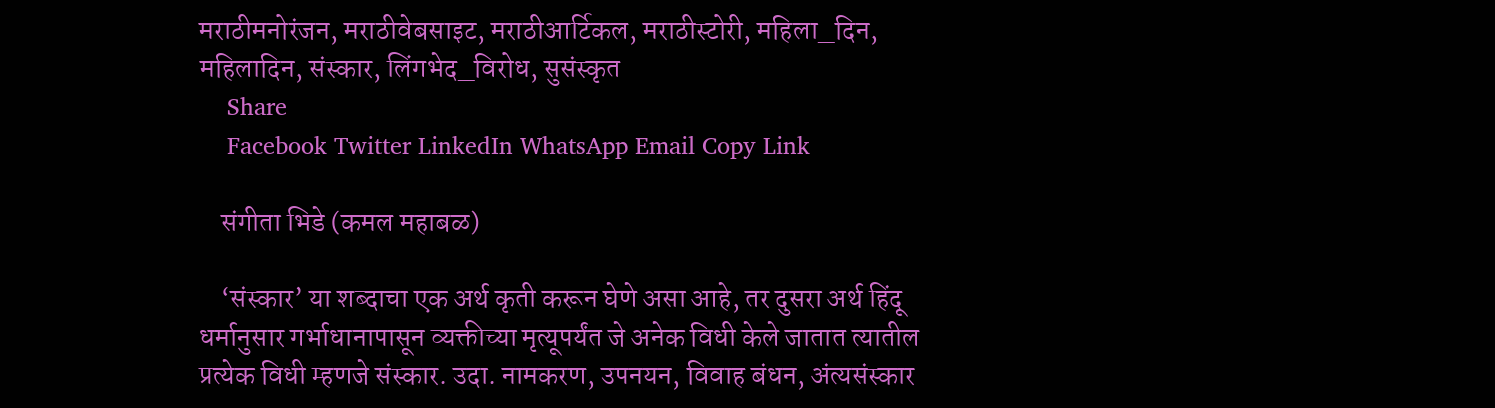मराठीमनोरंजन, मराठीवेबसाइट, मराठीआर्टिकल, मराठीस्टोरी, महिला_दिन, महिलादिन, संस्कार, लिंगभेद_विरोध, सुसंस्कृत
    Share
    Facebook Twitter LinkedIn WhatsApp Email Copy Link

    संगीता भिडे (कमल महाबळ)

    ‘संस्कार’ या शब्दाचा एक अर्थ कृती करून घेणे असा आहे, तर दुसरा अर्थ हिंदू धर्मानुसार गर्भाधानापासून व्यक्तीच्या मृत्यूपर्यंत जे अनेक विधी केले जातात त्यातील प्रत्येक विधी म्हणजे संस्कार. उदा. नामकरण, उपनयन, विवाह बंधन, अंत्यसंस्कार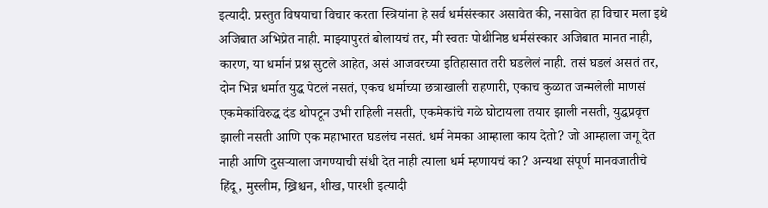इत्यादी. प्रस्तुत विषयाचा विचार करता स्त्रियांना हे सर्व धर्मसंस्कार असावेत की, नसावेत हा विचार मला इथे अजिबात अभिप्रेत नाही. माझ्यापुरतं बोलायचं तर, मी स्वतः पोथीनिष्ठ धर्मसंस्कार अजिबात मानत नाही, कारण, या धर्मानं प्रश्न सुटले आहेत, असं आजवरच्या इतिहासात तरी घडलेलं नाही. तसं घडलं असतं तर, दोन भिन्न धर्मात युद्ध पेटलं नसतं, एकच धर्माच्या छत्राखाली राहणारी, एकाच कुळात जन्मलेली माणसं एकमेकांविरुद्ध दंड थोपटून उभी राहिली नसती, एकमेकांचे गळे घोटायला तयार झाली नसती, युद्धप्रवृत्त झाली नसती आणि एक महाभारत घडलंच नसतं. धर्म नेमका आम्हाला काय देतो? जो आम्हाला जगू देत नाही आणि दुसऱ्याला जगण्याची संधी देत नाही त्याला धर्म म्हणायचं का? अन्यथा संपूर्ण मानवजातीचे हिंदू, मुस्लीम, ख्रिश्चन, शीख, पारशी इत्यादी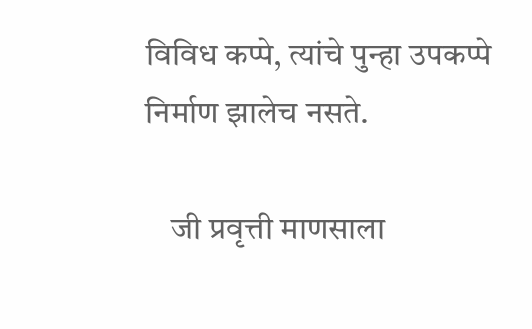विविध कप्पे, त्यांचे पुन्हा उपकप्पे निर्माण झालेच नसते.

    जी प्रवृत्ती माणसाला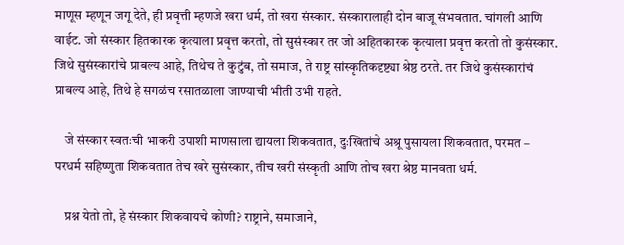माणूस म्हणून जगू देते, ही प्रवृत्ती म्हणजे खरा धर्म, तो खरा संस्कार. संस्कारालाही दोन बाजू संभवतात. चांगली आणि वाईट. जो संस्कार हितकारक कृत्याला प्रवृत्त करतो, तो सुसंस्कार तर जो अहितकारक कृत्याला प्रवृत्त करतो तो कुसंस्कार. जिथे सुसंस्कारांचे प्राबल्य आहे, तिथेच ते कुटुंब, तो समाज, ते राष्ट्र सांस्कृतिकदृष्ट्या श्रेष्ठ ठरते. तर जिथे कुसंस्कारांचं प्राबल्य आहे, तिथे हे सगळंच रसातळाला जाण्याची भीती उभी राहते.

    जे संस्कार स्वतःची भाकरी उपाशी माणसाला द्यायला शिकवतात, दुःखितांचे अश्रू पुसायला शिकवतात, परमत – परधर्म सहिष्णुता शिकवतात तेच खरे सुसंस्कार, तीच खरी संस्कृती आणि तोच खरा श्रेष्ठ मानवता धर्म.

    प्रश्न येतो तो, हे संस्कार शिकवायचे कोणी? राष्ट्राने, समाजाने,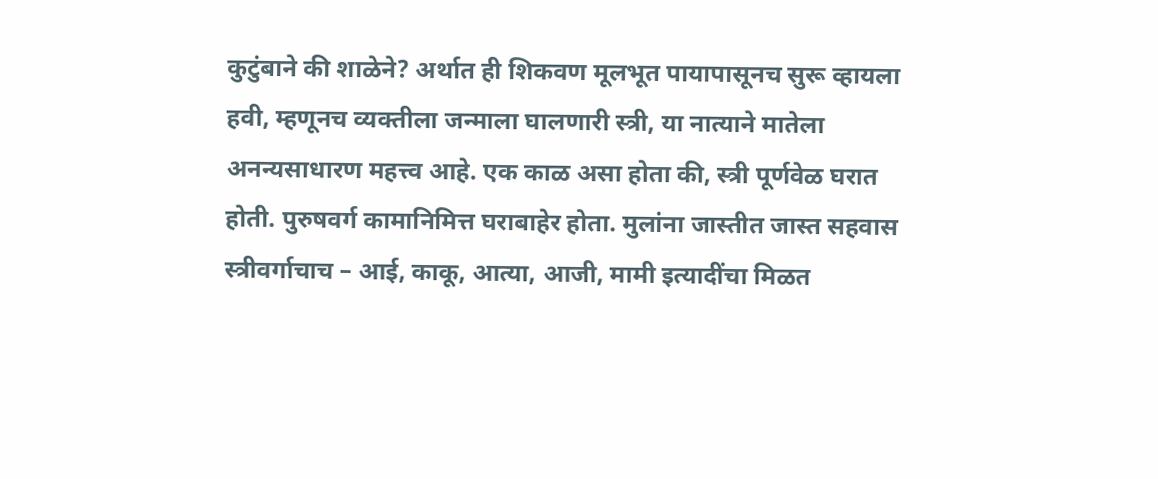कुटुंबाने की शाळेने? अर्थात ही शिकवण मूलभूत पायापासूनच सुरू व्हायला हवी, म्हणूनच व्यक्तीला जन्माला घालणारी स्त्री, या नात्याने मातेला अनन्यसाधारण महत्त्व आहे. एक काळ असा होता की, स्त्री पूर्णवेळ घरात होती. पुरुषवर्ग कामानिमित्त घराबाहेर होता. मुलांना जास्तीत जास्त सहवास स्त्रीवर्गाचाच – आई, काकू, आत्या, आजी, मामी इत्यादींचा मिळत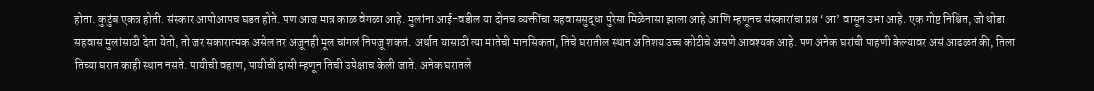होता. कुटुंब एकत्र होती. संस्कार आपोआपच घडत होते. पण आज मात्र काळ वेगळा आहे. मुलांना आई-वडील या दोनच व्यक्तींचा सहवाससुद्धा पुरेसा मिळेनासा झाला आहे आणि म्हणूनच संस्कारांचा प्रश्न ‘आ’ वासून उभा आहे. एक गोष्ट निश्चित, जो थोडा सहवास मुलांसाठी देता येतो, तो जर सकारात्मक असेल तर अजूनही मूल चांगलं निपजू शकतं. अर्थात यासाठी त्या मातेची मानसिकता, तिचे घरातील स्थान अतिशय उच्च कोटीचे असणे आवश्यक आहे. पण अनेक घरांची पाहणी केल्यावर असं आढळतं की, तिला तिच्या घरात काही स्थान नसते. पायीची वहाण, पायीची दासी म्हणून तिची उपेक्षाच केली जाते. अनेक घरातले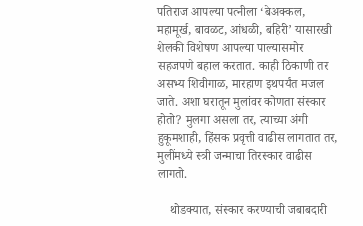पतिराज आपल्या पत्नीला ‘बेअक्कल, महामूर्ख, बावळट, आंधळी, बहिरी’ यासारखी शेलकी विशेषण आपल्या पाल्यासमोर सहजपणे बहाल करतात. काही ठिकाणी तर असभ्य शिवीगाळ, मारहाण इथपर्यंत मजल जाते. अशा घरातून मुलांवर कोणता संस्कार होतो? मुलगा असला तर, त्याच्या अंगी हुकूमशाही, हिंसक प्रवृत्ती वाढीस लागतात तर, मुलींमध्ये स्त्री जन्माचा तिरस्कार वाढीस लागतो.

    थोडक्यात, संस्कार करण्याची जबाबदारी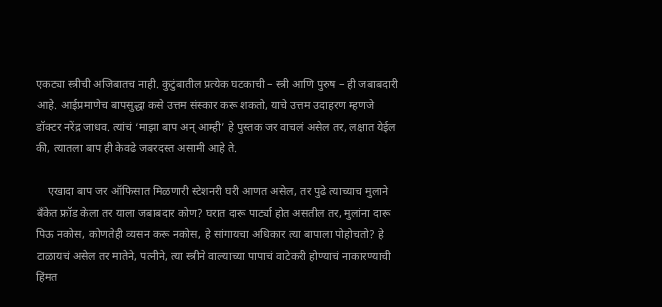एकट्या स्त्रीची अजिबातच नाही. कुटुंबातील प्रत्येक घटकाची – स्त्री आणि पुरुष – ही जबाबदारी आहे. आईप्रमाणेच बापसुद्धा कसे उत्तम संस्कार करू शकतो, याचे उत्तम उदाहरण म्हणजे डॉक्टर नरेंद्र जाधव. त्यांचं ‘माझा बाप अन् आम्ही’ हे पुस्तक जर वाचलं असेल तर, लक्षात येईल की, त्यातला बाप ही केवढे जबरदस्त असामी आहे ते.

    एखादा बाप जर ऑफिसात मिळणारी स्टेशनरी घरी आणत असेल, तर पुढे त्याच्याच मुलाने बँकेत फ्रॉड केला तर याला जबाबदार कोण? घरात दारू पार्ट्या होत असतील तर, मुलांना दारू पिऊ नकोस, कोणतेही व्यसन करू नकोस, हे सांगायचा अधिकार त्या बापाला पोहोचतो? हे टाळायचं असेल तर मातेने, पत्नीने, त्या स्त्रीने वाल्याच्या पापाचं वाटेकरी होण्याचं नाकारण्याची हिंमत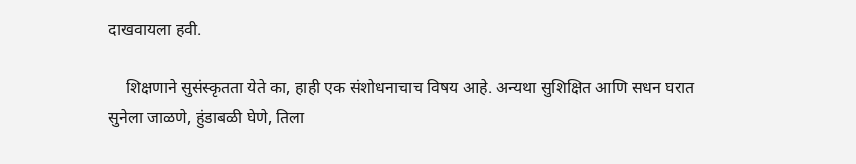दाखवायला हवी.

    शिक्षणाने सुसंस्कृतता येते का, हाही एक संशोधनाचाच विषय आहे. अन्यथा सुशिक्षित आणि सधन घरात सुनेला जाळणे, हुंडाबळी घेणे, तिला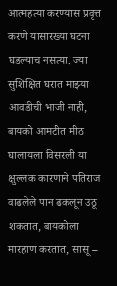आत्महत्या करण्यास प्रवृत्त करणे यासारख्या घटना घडल्याच नसत्या. ज्या सुशिक्षित घरात माझ्या आवडीची भाजी नाही, बायको आमटीत मीठ घालायला विसरली या क्षुल्लक कारणाने पतिराज वाढलेले पान ढकलून उठू शकतात, बायकोला मारहाण करतात, सासू –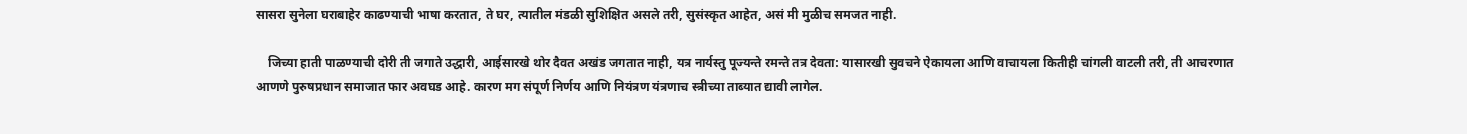सासरा सुनेला घराबाहेर काढण्याची भाषा करतात, ते घर, त्यातील मंडळी सुशिक्षित असले तरी, सुसंस्कृत आहेत, असं मी मुळीच समजत नाही.

    जिच्या हाती पाळण्याची दोरी ती जगाते उद्धारी, आईसारखे थोर दैवत अखंड जगतात नाही, यत्र नार्यस्तु पूज्यन्ते रमन्ते तत्र देवता: यासारखी सुवचने ऐकायला आणि वाचायला कितीही चांगली वाटली तरी, ती आचरणात आणणे पुरुषप्रधान समाजात फार अवघड आहे. कारण मग संपूर्ण निर्णय आणि नियंत्रण यंत्रणाच स्त्रीच्या ताब्यात द्यावी लागेल.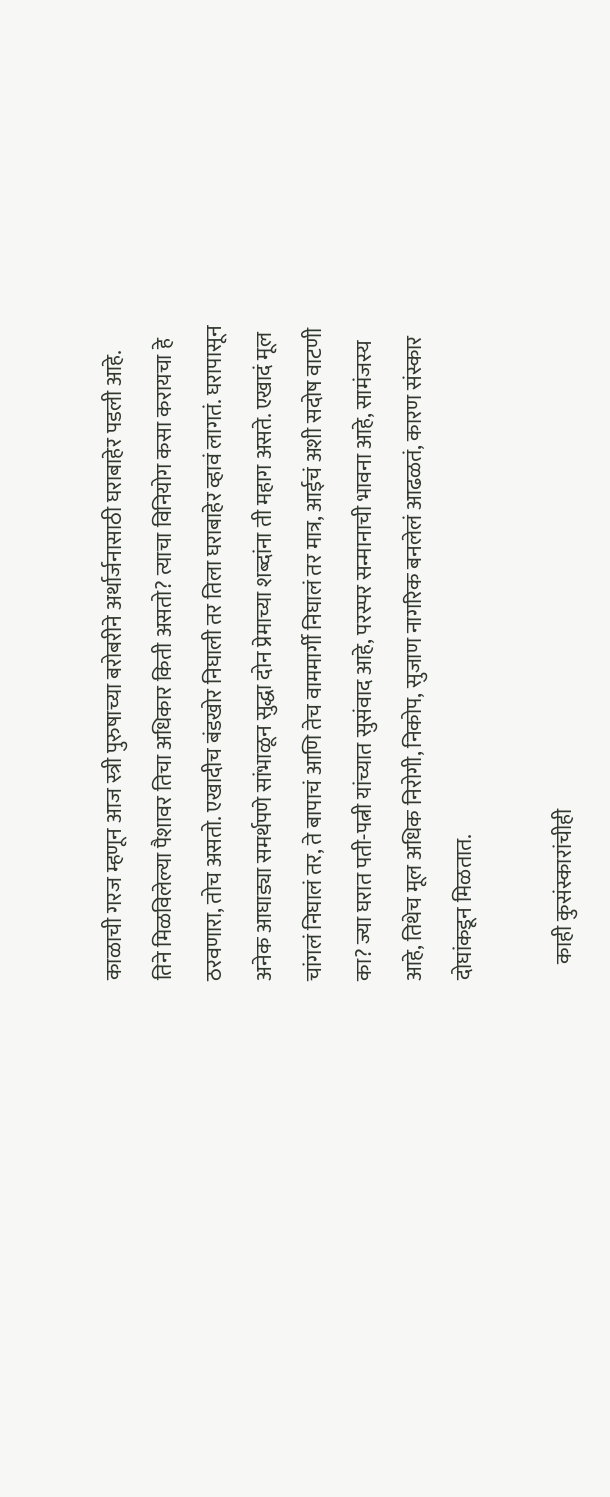काळाची गरज म्हणून आज स्त्री पुरुषाच्या बरोबरीने अर्थार्जनासाठी घराबाहेर पडली आहे. तिने मिळविलेल्या पैशावर तिचा अधिकार किती असतो? त्याचा विनियोग कसा करायचा हे ठरवणारा, तोच असतो. एखादीच बंडखोर निघाली तर तिला घराबाहेर व्हावं लागतं. घरापासून अनेक आघाड्या समर्थपणे सांभाळून सुद्धा दोन प्रेमाच्या शब्दांना ती महाग असते. एखादं मूल चांगलं निघालं तर, ते बापाचं आणि तेच वाममार्गी निघालं तर मात्र, आईचं अशी सदोष वाटणी का? ज्या घरात पती-पत्नी यांच्यात सुसंवाद आहे, परस्पर सन्मानाची भावना आहे, सामंजस्य आहे, तिथेच मूल अधिक निरोगी, निकोप, सुजाण नागरिक बनलेलं आढळतं, कारण संस्कार दोघांकडून मिळतात.

    काही कुसंस्कारांचीही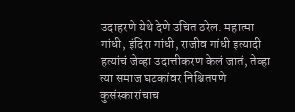उदाहरणे येथे देणे उचित ठरेल. महात्मा गांधी, इंदिरा गांधी, राजीव गांधी इत्यादी हत्यांचं जेव्हा उदात्तीकरण केलं जातं, तेव्हा त्या समाज घटकांवर निश्चितपणे कुसंस्कारांचाच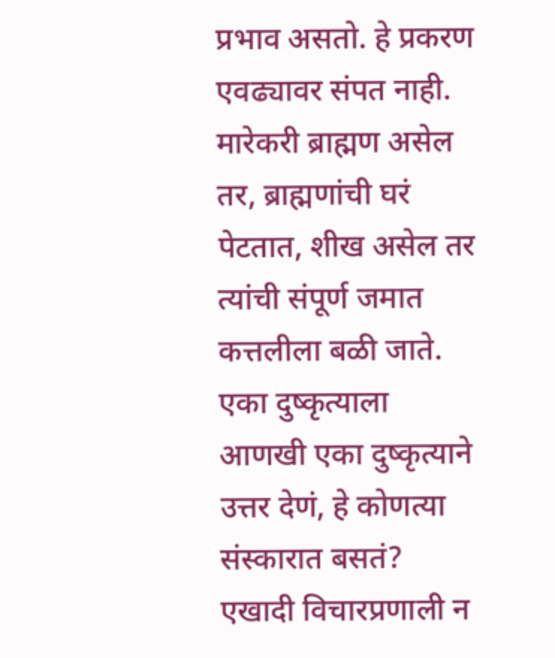प्रभाव असतो. हे प्रकरण एवढ्यावर संपत नाही. मारेकरी ब्राह्मण असेल तर, ब्राह्मणांची घरं पेटतात, शीख असेल तर त्यांची संपूर्ण जमात कत्तलीला बळी जाते. एका दुष्कृत्याला आणखी एका दुष्कृत्याने उत्तर देणं, हे कोणत्या संस्कारात बसतं? एखादी विचारप्रणाली न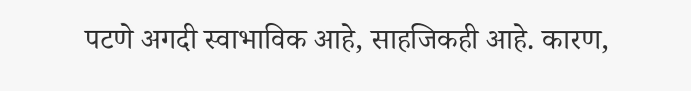पटणे अगदी स्वाभाविक आहे, साहजिकही आहे. कारण,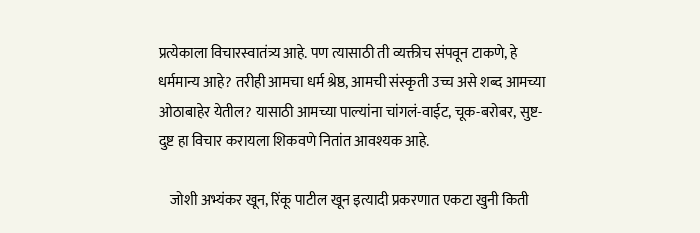प्रत्येकाला विचारस्वातंत्र्य आहे. पण त्यासाठी ती व्यक्तीच संपवून टाकणे, हे धर्ममान्य आहे? तरीही आमचा धर्म श्रेष्ठ, आमची संस्कृती उच्च असे शब्द आमच्या ओठाबाहेर येतील? यासाठी आमच्या पाल्यांना चांगलं-वाईट, चूक-बरोबर, सुष्ट-दुष्ट हा विचार करायला शिकवणे नितांत आवश्यक आहे.

    जोशी अभ्यंकर खून, रिंकू पाटील खून इत्यादी प्रकरणात एकटा खुनी किती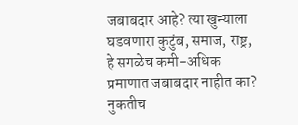जबाबदार आहे? त्या खुन्याला घडवणारा कुटुंब, समाज, राष्ट्र, हे सगळेच कमी-अधिक प्रमाणात जबाबदार नाहीत का? नुकतीच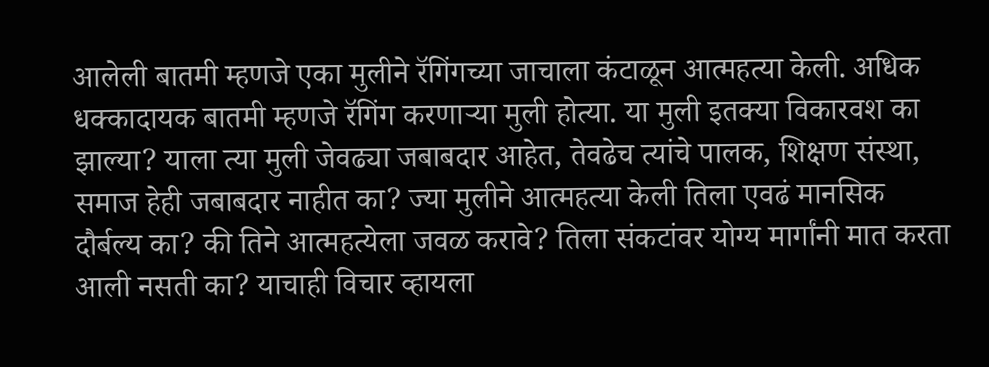आलेली बातमी म्हणजे एका मुलीने रॅगिंगच्या जाचाला कंटाळून आत्महत्या केली. अधिक धक्कादायक बातमी म्हणजे रॅगिंग करणाऱ्या मुली होत्या. या मुली इतक्या विकारवश का झाल्या? याला त्या मुली जेवढ्या जबाबदार आहेत, तेवढेच त्यांचे पालक, शिक्षण संस्था, समाज हेही जबाबदार नाहीत का? ज्या मुलीने आत्महत्या केली तिला एवढं मानसिक दौर्बल्य का? की तिने आत्महत्येला जवळ करावे? तिला संकटांवर योग्य मार्गांनी मात करता आली नसती का? याचाही विचार व्हायला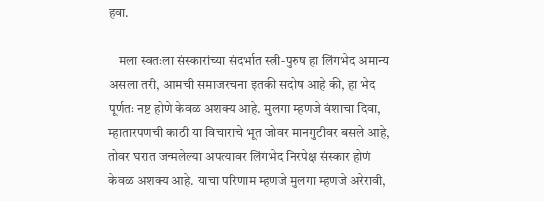हवा.

    मला स्वतःला संस्कारांच्या संदर्भात स्त्री-पुरुष हा लिंगभेद अमान्य असला तरी, आमची समाजरचना इतकी सदोष आहे की, हा भेद पूर्णतः नष्ट होणे केवळ अशक्य आहे. मुलगा म्हणजे वंशाचा दिवा, म्हातारपणची काठी या विचाराचे भूत जोवर मानगुटीवर बसले आहे, तोवर घरात जन्मलेल्या अपत्यावर लिंगभेद निरपेक्ष संस्कार होणं केवळ अशक्य आहे. याचा परिणाम म्हणजे मुलगा म्हणजे अरेरावी,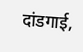दांडगाई,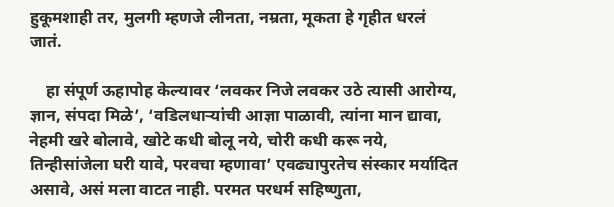हुकूमशाही तर, मुलगी म्हणजे लीनता, नम्रता, मूकता हे गृहीत धरलं जातं.

    हा संपूर्ण ऊहापोह केल्यावर ‘लवकर निजे लवकर उठे त्यासी आरोग्य, ज्ञान, संपदा मिळे’, ‘वडिलधार्‍यांची आज्ञा पाळावी, त्यांना मान द्यावा, नेहमी खरे बोलावे, खोटे कधी बोलू नये, चोरी कधी करू नये, तिन्हीसांजेला घरी यावे, परवचा म्हणावा’ एवढ्यापुरतेच संस्कार मर्यादित असावे, असं मला वाटत नाही. परमत परधर्म सहिष्णुता,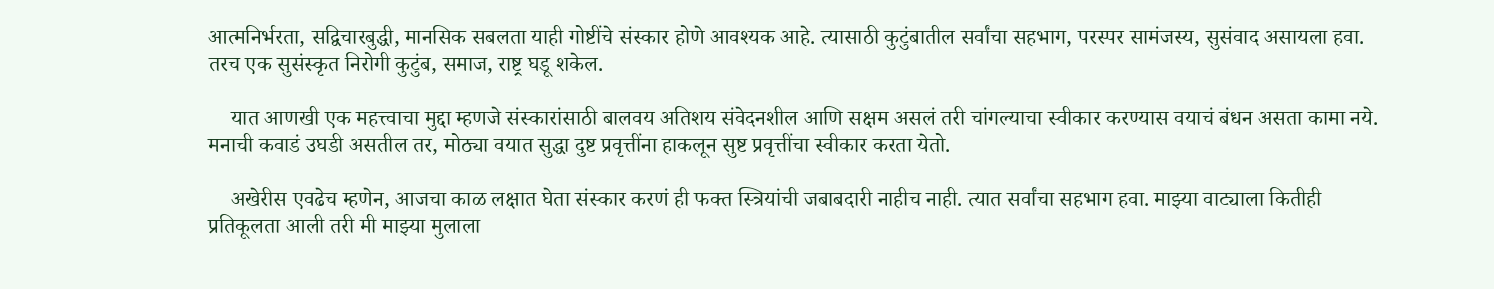आत्मनिर्भरता, सद्विचारबुद्धी, मानसिक सबलता याही गोष्टींचे संस्कार होणे आवश्यक आहे. त्यासाठी कुटुंबातील सर्वांचा सहभाग, परस्पर सामंजस्य, सुसंवाद असायला हवा. तरच एक सुसंस्कृत निरोगी कुटुंब, समाज, राष्ट्र घडू शकेल.

    यात आणखी एक महत्त्वाचा मुद्दा म्हणजे संस्कारांसाठी बालवय अतिशय संवेदनशील आणि सक्षम असलं तरी चांगल्याचा स्वीकार करण्यास वयाचं बंधन असता कामा नये. मनाची कवाडं उघडी असतील तर, मोठ्या वयात सुद्धा दुष्ट प्रवृत्तींना हाकलून सुष्ट प्रवृत्तींचा स्वीकार करता येतो.

    अखेरीस एवढेच म्हणेन, आजचा काळ लक्षात घेता संस्कार करणं ही फक्त स्त्रियांची जबाबदारी नाहीच नाही. त्यात सर्वांचा सहभाग हवा. माझ्या वाट्याला कितीही प्रतिकूलता आली तरी मी माझ्या मुलाला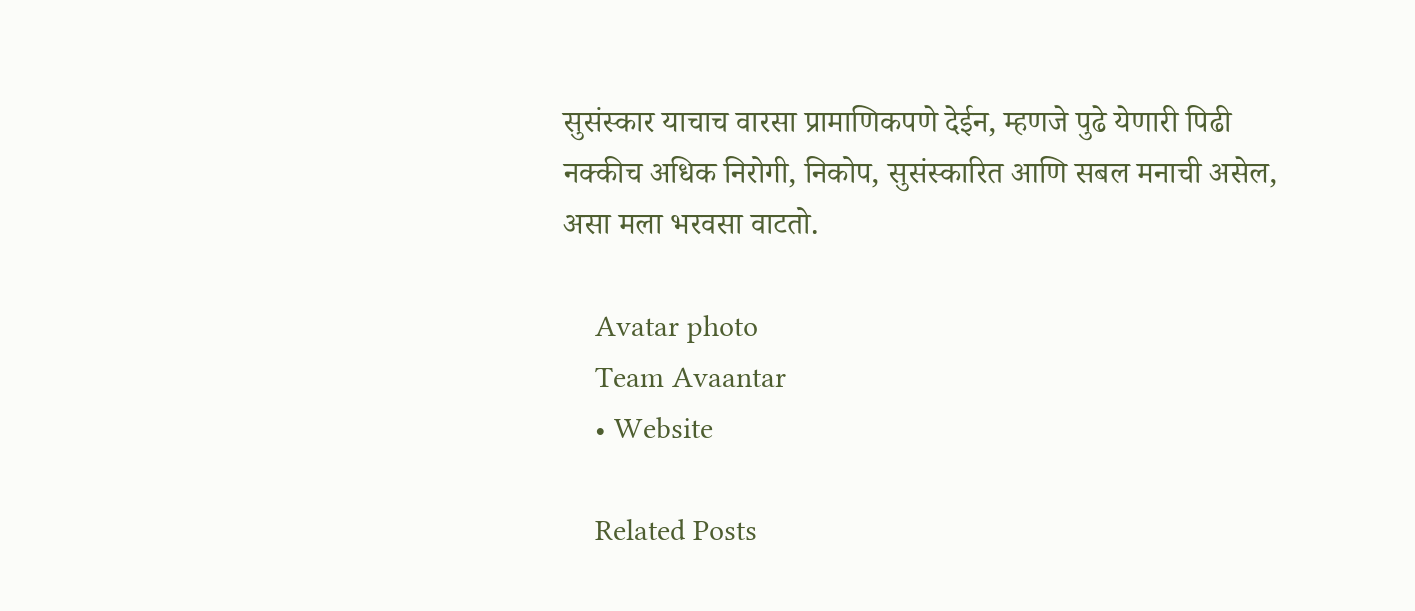सुसंस्कार याचाच वारसा प्रामाणिकपणे देईन, म्हणजे पुढे येणारी पिढी नक्कीच अधिक निरोगी, निकोप, सुसंस्कारित आणि सबल मनाची असेल, असा मला भरवसा वाटतो.

    Avatar photo
    Team Avaantar
    • Website

    Related Posts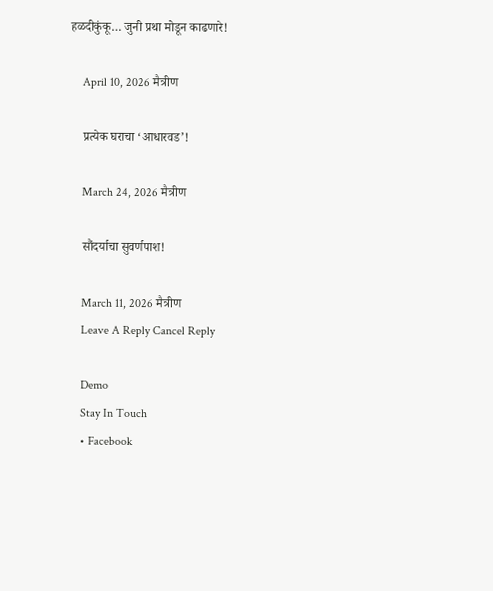हळदीकुंकू… जुनी प्रथा मोडून काढणारे!

    April 10, 2026 मैत्रीण

    प्रत्येक घराचा ‘आधारवड’!

    March 24, 2026 मैत्रीण

    सौंदर्याचा सुवर्णपाश!

    March 11, 2026 मैत्रीण
    Leave A Reply Cancel Reply

    Demo
    Stay In Touch
    • Facebook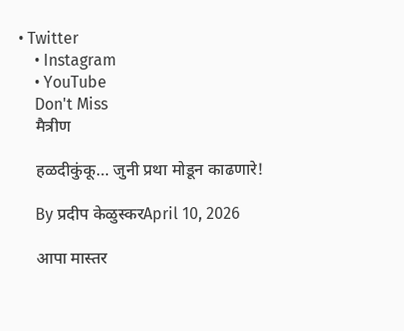• Twitter
    • Instagram
    • YouTube
    Don't Miss
    मैत्रीण

    हळदीकुंकू… जुनी प्रथा मोडून काढणारे!

    By प्रदीप केळुस्करApril 10, 2026

    आपा मास्तर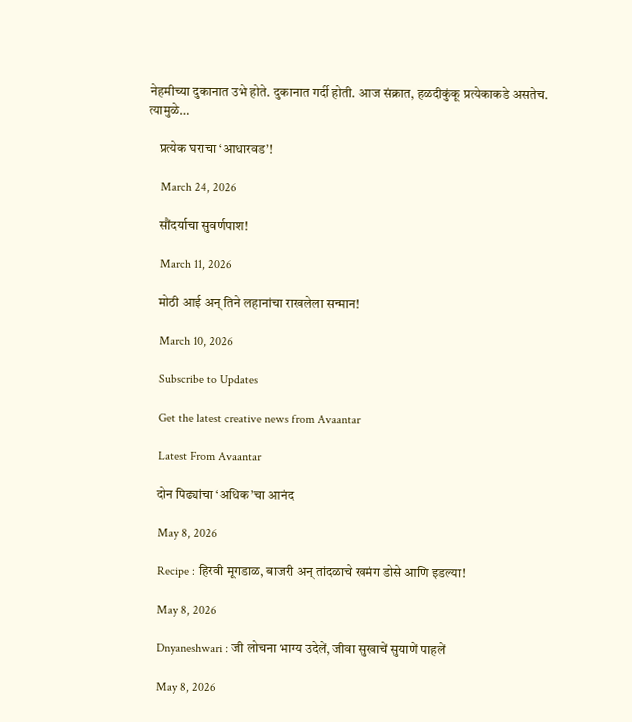नेहमीच्या दुकानात उभे होते. दुकानात गर्दी होती. आज संक्रात, हळदीकुंकू प्रत्येकाकडे असतेच. त्यामुळे…

    प्रत्येक घराचा ‘आधारवड’!

    March 24, 2026

    सौंदर्याचा सुवर्णपाश!

    March 11, 2026

    मोठी आई अन् तिने लहानांचा राखलेला सन्मान!

    March 10, 2026

    Subscribe to Updates

    Get the latest creative news from Avaantar

    Latest From Avaantar

    दोन पिढ्यांचा ‘अधिक’चा आनंद

    May 8, 2026

    Recipe : हिरवी मूगडाळ, बाजरी अन् तांदळाचे खमंग डोसे आणि इडल्या!

    May 8, 2026

    Dnyaneshwari : जी लोचना भाग्य उदेलें, जीवा सुखाचें सुयाणें पाहलें

    May 8, 2026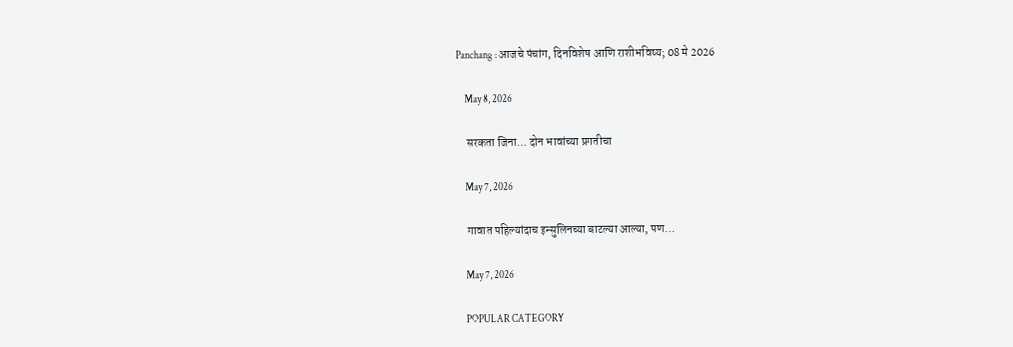Panchang : आजचे पंचांग, दिनविशेष आणि राशीभविष्य; 08 मे 2026

    May 8, 2026

    सरकता जिना… दोन भावांच्या प्रगतीचा

    May 7, 2026

    गावात पहिल्यांदाच इन्सुलिनच्या बाटल्या आल्या, पण…

    May 7, 2026

    POPULAR CATEGORY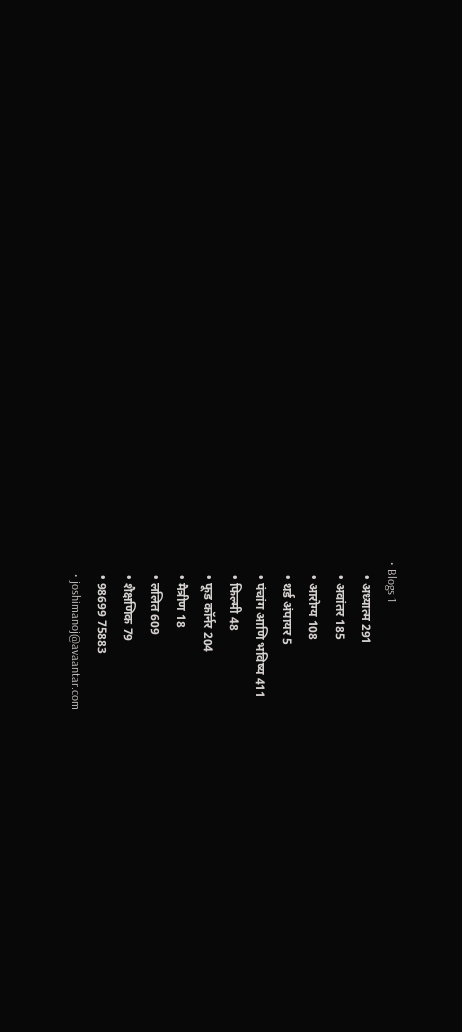• Blogs 1
    • अध्यात्म 291
    • अवांतर 185
    • आरोग्य 108
    • थर्ड अंपायर 5
    • पंचांग आणि भविष्य 411
    • फिल्मी 48
    • फूड कॉर्नर 204
    • मैत्रीण 18
    • ललित 609
    • शैक्षणिक 79
    • 98699 75883
    • joshimanoj@avaantar.com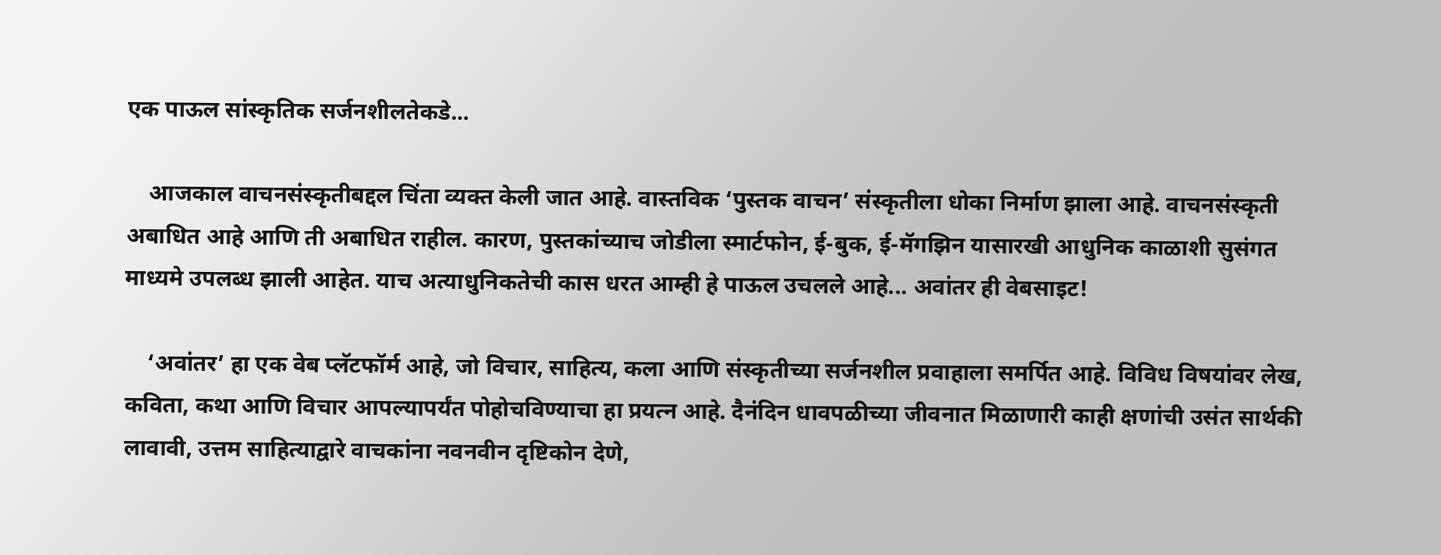एक पाऊल सांस्कृतिक सर्जनशीलतेकडे...

    आजकाल वाचनसंस्कृतीबद्दल चिंता व्यक्त केली जात आहे. वास्तविक ‘पुस्तक वाचन’ संस्कृतीला धोका निर्माण झाला आहे. वाचनसंस्कृती अबाधित आहे आणि ती अबाधित राहील. कारण, पुस्तकांच्याच जोडीला स्मार्टफोन, ई-बुक, ई-मॅगझिन यासारखी आधुनिक काळाशी सुसंगत माध्यमे उपलब्ध झाली आहेत. याच अत्याधुनिकतेची कास धरत आम्ही हे पाऊल उचलले आहे... अवांतर ही वेबसाइट!

    ‘अवांतर’ हा एक वेब प्लॅटफॉर्म आहे, जो विचार, साहित्य, कला आणि संस्कृतीच्या सर्जनशील प्रवाहाला समर्पित आहे. विविध विषयांवर लेख, कविता, कथा आणि विचार आपल्यापर्यंत पोहोचविण्याचा हा प्रयत्न आहे. दैनंदिन धावपळीच्या जीवनात मिळाणारी काही क्षणांची उसंत सार्थकी लावावी, उत्तम साहित्याद्वारे वाचकांना नवनवीन दृष्टिकोन देणे,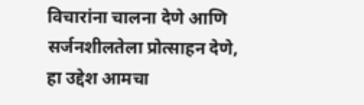विचारांना चालना देणे आणि सर्जनशीलतेला प्रोत्साहन देणे, हा उद्देश आमचा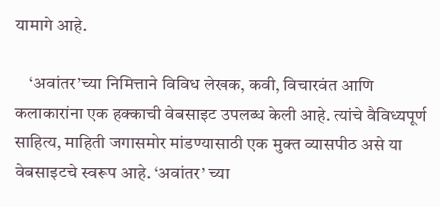यामागे आहे.

    ‘अवांतर’च्या निमित्ताने विविध लेखक, कवी, विचारवंत आणि कलाकारांना एक हक्काची वेबसाइट उपलब्ध केली आहे. त्यांचे वैविध्यपूर्ण साहित्य, माहिती जगासमोर मांडण्यासाठी एक मुक्त व्यासपीठ असे या वेबसाइटचे स्वरूप आहे. ‘अवांतर’ च्या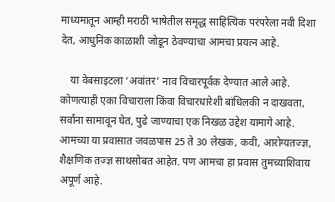माध्यमातून आम्ही मराठी भाषेतील समृद्ध साहित्यिक परंपरेला नवी दिशा देत, आधुनिक काळाशी जोडून ठेवण्याचा आमचा प्रयत्न आहे.

    या वेबसाइटला ‘अवांतर’ नाव विचारपूर्वक देण्यात आले आहे. कोणत्याही एका विचाराला किंवा विचारधारेशी बांधिलकी न दाखवता, सर्वांना सामावून घेत, पुढे जाण्याचा एक निखळ उद्देश यामागे आहे. आमच्या या प्रवासात जवळपास 25 ते 30 लेखक, कवी, आरोग्यतज्ज्ञ, शैक्षणिक तज्ज्ञ साथसोबत आहेत. पण आमचा हा प्रवास तुमच्याशिवाय अपूर्ण आहे.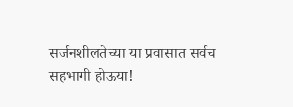सर्जनशीलतेच्या या प्रवासात सर्वच सहभागी होऊया!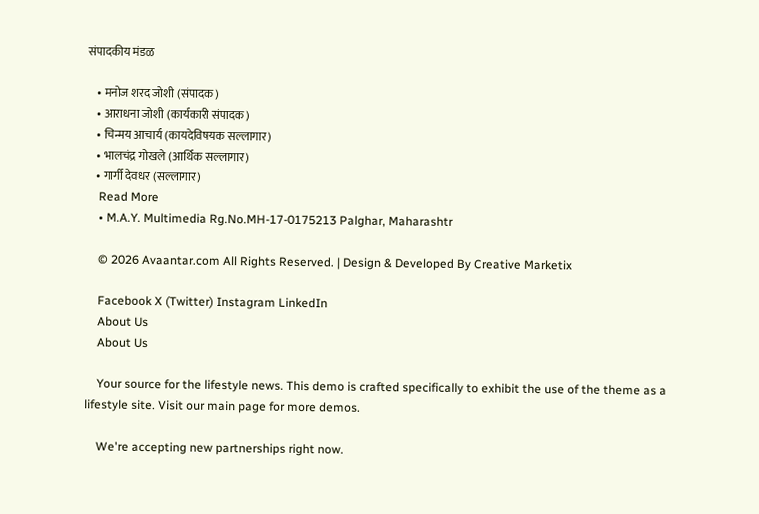संपादकीय मंडळ

    • मनोज शरद जोशी (संपादक)
    • आराधना जोशी (कार्यकारी संपादक)
    • चिन्मय आचार्य (कायदेविषयक सल्लागार)
    • भालचंद्र गोखले (आर्थिक सल्लागार)
    • गार्गी देवधर (सल्लागार)
    Read More
    • M.A.Y. Multimedia Rg.No.MH-17-0175213 Palghar, Maharashtr

    © 2026 Avaantar.com All Rights Reserved. | Design & Developed By Creative Marketix

    Facebook X (Twitter) Instagram LinkedIn
    About Us
    About Us

    Your source for the lifestyle news. This demo is crafted specifically to exhibit the use of the theme as a lifestyle site. Visit our main page for more demos.

    We're accepting new partnerships right now.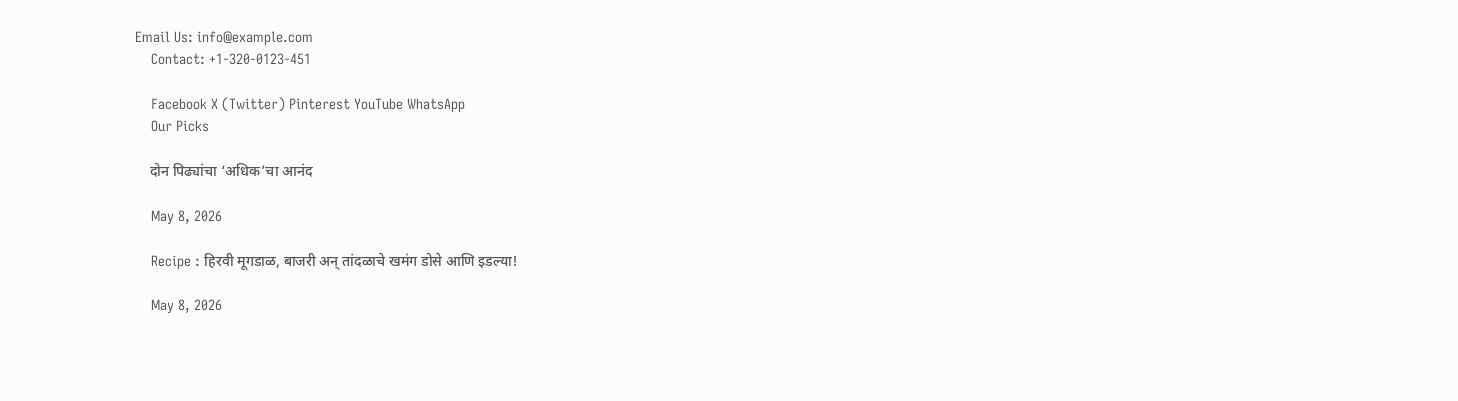Email Us: info@example.com
    Contact: +1-320-0123-451

    Facebook X (Twitter) Pinterest YouTube WhatsApp
    Our Picks

    दोन पिढ्यांचा ‘अधिक’चा आनंद

    May 8, 2026

    Recipe : हिरवी मूगडाळ, बाजरी अन् तांदळाचे खमंग डोसे आणि इडल्या!

    May 8, 2026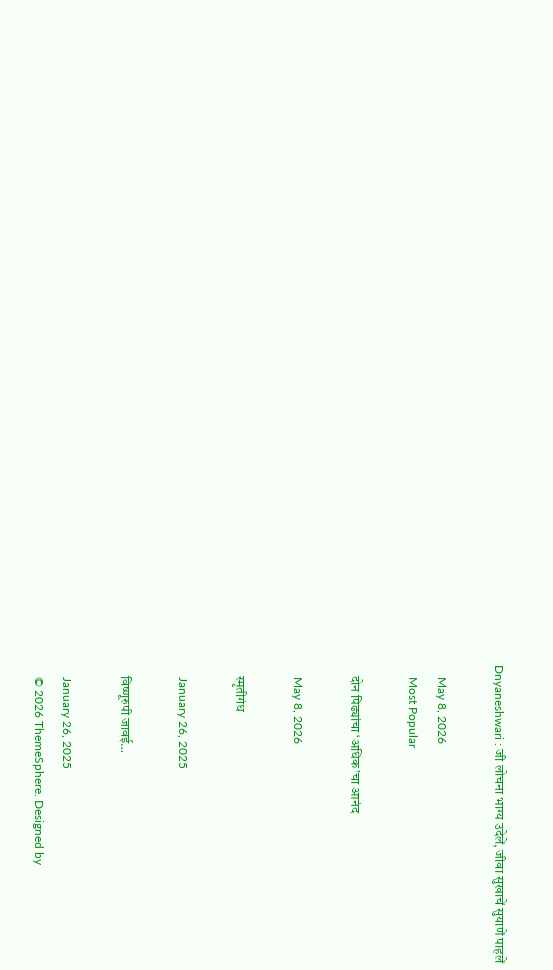Dnyaneshwari : जी लोचना भाग्य उदेलें, जीवा सुखाचें सुयाणें पाहलें

    May 8, 2026
    Most Popular

    दोन पिढ्यांचा ‘अधिक’चा आनंद

    May 8, 2026

    स्मृतीगंध

    January 26, 2025

    विष्णूरुपी जावई…

    January 26, 2025
    © 2026 ThemeSphere. Designed by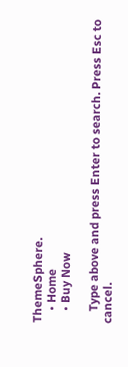ThemeSphere.
    • Home
    • Buy Now

    Type above and press Enter to search. Press Esc to cancel.